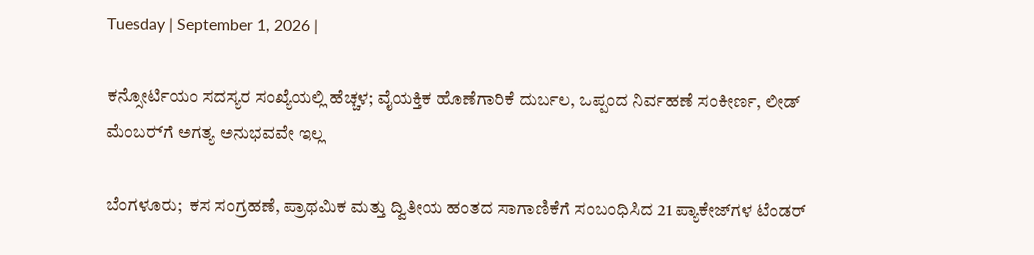Tuesday | September 1, 2026 |

ಕನ್ಸೋರ್ಟಿಯಂ ಸದಸ್ಯರ ಸಂಖ್ಯೆಯಲ್ಲಿ ಹೆಚ್ಚಳ; ವೈಯಕ್ತಿಕ ಹೊಣೆಗಾರಿಕೆ ದುರ್ಬಲ, ಒಪ್ಪಂದ ನಿರ್ವಹಣೆ ಸಂಕೀರ್ಣ, ಲೀಡ್‌ ಮೆಂಬರ್‍‌ಗೆ ಅಗತ್ಯ ಅನುಭವವೇ ಇಲ್ಲ

ಬೆಂಗಳೂರು;  ಕಸ ಸಂಗ್ರಹಣೆ, ಪ್ರಾಥಮಿಕ ಮತ್ತು ದ್ವಿತೀಯ ಹಂತದ ಸಾಗಾಣಿಕೆಗೆ ಸಂಬಂಧಿಸಿದ 21 ಪ್ಯಾಕೇಜ್‌ಗಳ ಟೆಂಡರ್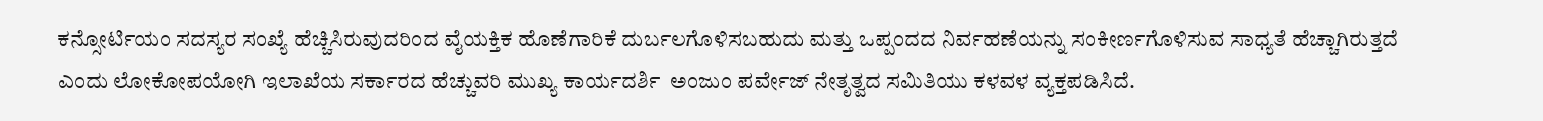ಕನ್ಸೋರ್ಟಿಯಂ ಸದಸ್ಯರ ಸಂಖ್ಯೆ ಹೆಚ್ಚಿಸಿರುವುದರಿಂದ ವೈಯಕ್ತಿಕ ಹೊಣೆಗಾರಿಕೆ ದುರ್ಬಲಗೊಳಿಸಬಹುದು ಮತ್ತು ಒಪ್ಪಂದದ ನಿರ್ವಹಣೆಯನ್ನು ಸಂಕೀರ್ಣಗೊಳಿಸುವ ಸಾಧ್ಯತೆ ಹೆಚ್ಚಾಗಿರುತ್ತದೆ ಎಂದು ಲೋಕೋಪಯೋಗಿ ಇಲಾಖೆಯ ಸರ್ಕಾರದ ಹೆಚ್ಚುವರಿ ಮುಖ್ಯ ಕಾರ್ಯದರ್ಶಿ  ಅಂಜುಂ ಪರ್ವೇಜ್‌ ನೇತೃತ್ವದ ಸಮಿತಿಯು ಕಳವಳ ವ್ಯಕ್ತಪಡಿಸಿದೆ.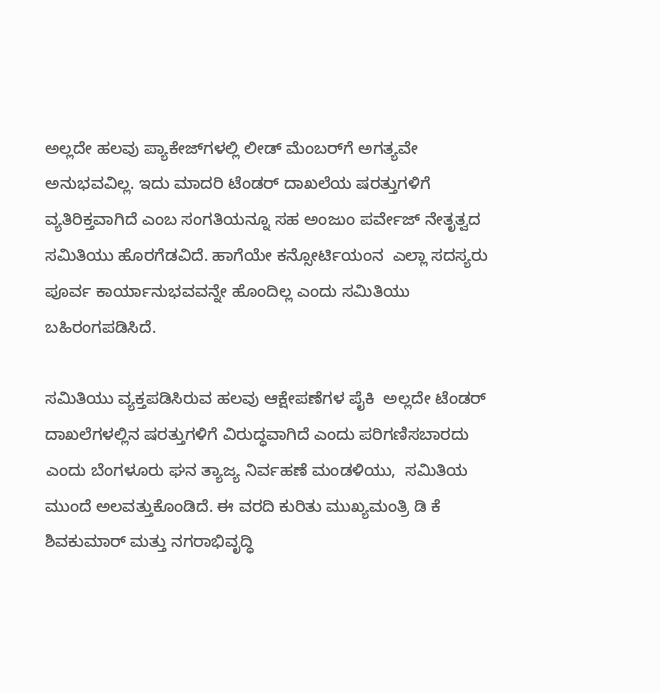ಅಲ್ಲದೇ ಹಲವು ಪ್ಯಾಕೇಜ್‌ಗಳಲ್ಲಿ ಲೀಡ್‌ ಮೆಂಬರ್‍‌ಗೆ ಅಗತ್ಯವೇ ಅನುಭವವಿಲ್ಲ. ಇದು ಮಾದರಿ ಟೆಂಡರ್ ದಾಖಲೆಯ ಷರತ್ತುಗಳಿಗೆ ವ್ಯತಿರಿಕ್ತವಾಗಿದೆ ಎಂಬ ಸಂಗತಿಯನ್ನೂ ಸಹ ಅಂಜುಂ ಪರ್ವೇಜ್‌ ನೇತೃತ್ವದ ಸಮಿತಿಯು ಹೊರಗೆಡವಿದೆ. ಹಾಗೆಯೇ ಕನ್ಸೋರ್ಟಿಯಂನ  ಎಲ್ಲಾ ಸದಸ್ಯರು ಪೂರ್ವ ಕಾರ್ಯಾನುಭವವನ್ನೇ ಹೊಂದಿಲ್ಲ ಎಂದು ಸಮಿತಿಯು ಬಹಿರಂಗಪಡಿಸಿದೆ.

ಸಮಿತಿಯು ವ್ಯಕ್ತಪಡಿಸಿರುವ ಹಲವು ಆಕ್ಷೇಪಣೆಗಳ ಪೈಕಿ  ಅಲ್ಲದೇ ಟೆಂಡರ್‍‌ ದಾಖಲೆಗಳಲ್ಲಿನ ಷರತ್ತುಗಳಿಗೆ ವಿರುದ್ಧವಾಗಿದೆ ಎಂದು ಪರಿಗಣಿಸಬಾರದು ಎಂದು ಬೆಂಗಳೂರು ಘನ ತ್ಯಾಜ್ಯ ನಿರ್ವಹಣೆ ಮಂಡಳಿಯು,  ಸಮಿತಿಯ ಮುಂದೆ ಅಲವತ್ತುಕೊಂಡಿದೆ. ಈ ವರದಿ ಕುರಿತು ಮುಖ್ಯಮಂತ್ರಿ ಡಿ ಕೆ ಶಿವಕುಮಾರ್ ಮತ್ತು ನಗರಾಭಿವೃದ್ಧಿ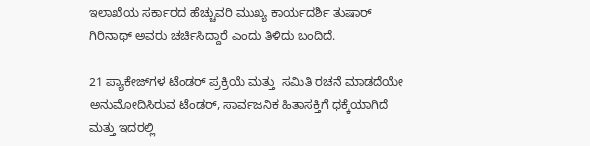ಇಲಾಖೆಯ ಸರ್ಕಾರದ ಹೆಚ್ಚುವರಿ ಮುಖ್ಯ ಕಾರ್ಯದರ್ಶಿ ತುಷಾರ್ ಗಿರಿನಾಥ್ ಅವರು ಚರ್ಚಿಸಿದ್ದಾರೆ ಎಂದು ತಿಳಿದು ಬಂದಿದೆ.

21 ಪ್ಯಾಕೇಜ್‌ಗಳ ಟೆಂಡರ್ ಪ್ರಕ್ರಿಯೆ ಮತ್ತು  ಸಮಿತಿ ರಚನೆ ಮಾಡದೆಯೇ ಅನುಮೋದಿಸಿರುವ ಟೆಂಡರ್, ಸಾರ್ವಜನಿಕ ಹಿತಾಸಕ್ತಿಗೆ ಧಕ್ಕೆಯಾಗಿದೆ ಮತ್ತು ಇದರಲ್ಲಿ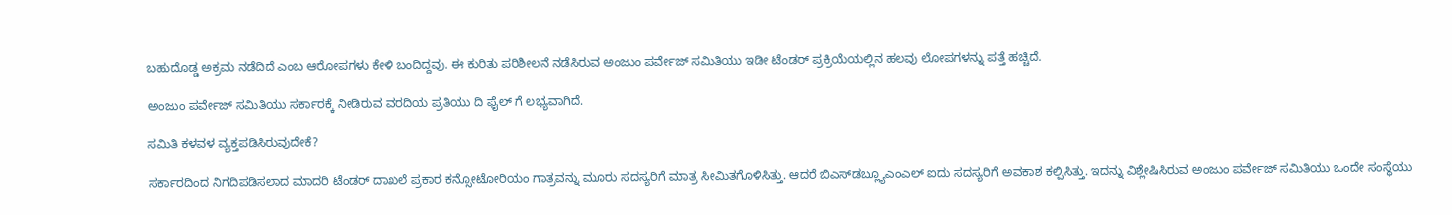ಬಹುದೊಡ್ಡ ಅಕ್ರಮ ನಡೆದಿದೆ ಎಂಬ ಆರೋಪಗಳು ಕೇಳಿ ಬಂದಿದ್ದವು. ಈ ಕುರಿತು ಪರಿಶೀಲನೆ ನಡೆಸಿರುವ ಅಂಜುಂ ಪರ್ವೇಜ್ ಸಮಿತಿಯು ಇಡೀ ಟೆಂಡರ್ ಪ್ರಕ್ರಿಯೆಯಲ್ಲಿನ ಹಲವು ಲೋಪಗಳನ್ನು ಪತ್ತೆ ಹಚ್ಚಿದೆ.

ಅಂಜುಂ ಪರ್ವೇಜ್ ಸಮಿತಿಯು ಸರ್ಕಾರಕ್ಕೆ ನೀಡಿರುವ ವರದಿಯ ಪ್ರತಿಯು ದಿ ಫೈಲ್‌ ಗೆ ಲಭ್ಯವಾಗಿದೆ.

ಸಮಿತಿ ಕಳವಳ ವ್ಯಕ್ತಪಡಿಸಿರುವುದೇಕೆ?

ಸರ್ಕಾರದಿಂದ ನಿಗದಿಪಡಿಸಲಾದ ಮಾದರಿ ಟೆಂಡರ್ ದಾಖಲೆ ಪ್ರಕಾರ ಕನ್ಸೋಟೋರಿಯಂ ಗಾತ್ರವನ್ನು ಮೂರು ಸದಸ್ಯರಿಗೆ ಮಾತ್ರ ಸೀಮಿತಗೊಳಿಸಿತ್ತು. ಆದರೆ ಬಿಎಸ್‌ಡಬ್ಲ್ಯೂಎಂಎಲ್‌ ಐದು ಸದಸ್ಯರಿಗೆ ಅವಕಾಶ ಕಲ್ಪಿಸಿತ್ತು. ಇದನ್ನು ವಿಶ್ಲೇಷಿಸಿರುವ ಅಂಜುಂ ಪರ್ವೇಜ್‌ ಸಮಿತಿಯು ಒಂದೇ ಸಂಸ್ಥೆಯು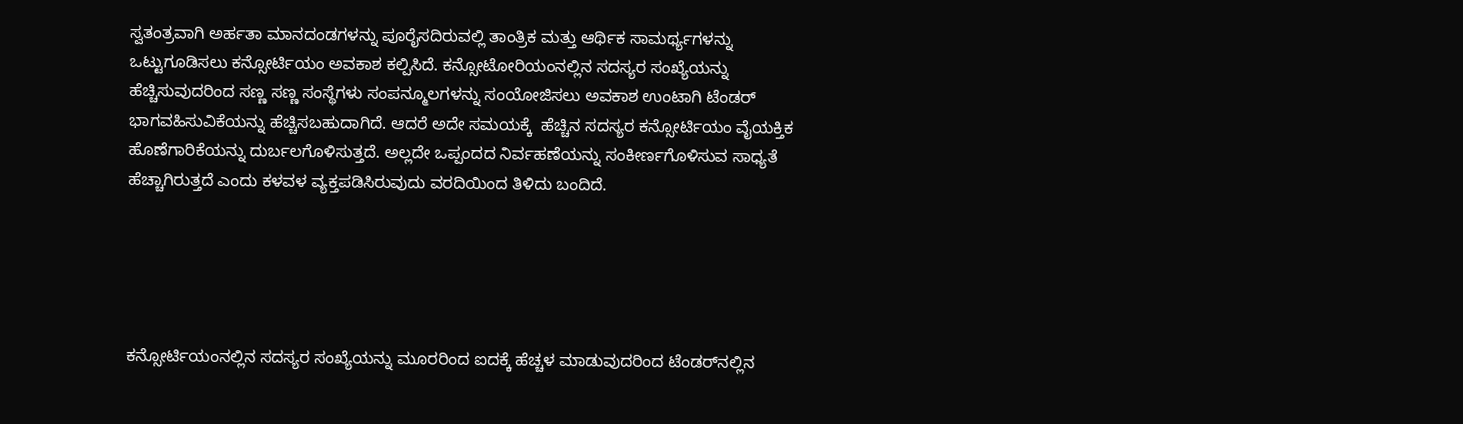ಸ್ವತಂತ್ರವಾಗಿ ಅರ್ಹತಾ ಮಾನದಂಡಗಳನ್ನು ಪೂರೈಸದಿರುವಲ್ಲಿ ತಾಂತ್ರಿಕ ಮತ್ತು ಆರ್ಥಿಕ ಸಾಮರ್ಥ್ಯಗಳನ್ನು ಒಟ್ಟುಗೂಡಿಸಲು ಕನ್ಸೋರ್ಟಿಯಂ ಅವಕಾಶ ಕಲ್ಪಿಸಿದೆ. ಕನ್ಸೋಟೋರಿಯಂನಲ್ಲಿನ ಸದಸ್ಯರ ಸಂಖ್ಯೆಯನ್ನು ಹೆಚ್ಚಿಸುವುದರಿಂದ ಸಣ್ಣ ಸಣ್ಣ ಸಂಸ್ಥೆಗಳು ಸಂಪನ್ಮೂಲಗಳನ್ನು ಸಂಯೋಜಿಸಲು ಅವಕಾಶ ಉಂಟಾಗಿ ಟೆಂಡರ್ ಭಾಗವಹಿಸುವಿಕೆಯನ್ನು ಹೆಚ್ಚಿಸಬಹುದಾಗಿದೆ. ಆದರೆ ಅದೇ ಸಮಯಕ್ಕೆ  ಹೆಚ್ಚಿನ ಸದಸ್ಯರ ಕನ್ಸೋರ್ಟಿಯಂ ವೈಯಕ್ತಿಕ ಹೊಣೆಗಾರಿಕೆಯನ್ನು ದುರ್ಬಲಗೊಳಿಸುತ್ತದೆ. ಅಲ್ಲದೇ ಒಪ್ಪಂದದ ನಿರ್ವಹಣೆಯನ್ನು ಸಂಕೀರ್ಣಗೊಳಿಸುವ ಸಾಧ್ಯತೆ ಹೆಚ್ಚಾಗಿರುತ್ತದೆ ಎಂದು ಕಳವಳ ವ್ಯಕ್ತಪಡಿಸಿರುವುದು ವರದಿಯಿಂದ ತಿಳಿದು ಬಂದಿದೆ.





ಕನ್ಸೋರ್ಟಿಯಂನಲ್ಲಿನ ಸದಸ್ಯರ ಸಂಖ್ಯೆಯನ್ನು ಮೂರರಿಂದ ಐದಕ್ಕೆ ಹೆಚ್ಚಳ ಮಾಡುವುದರಿಂದ ಟೆಂಡರ್‍‌ನಲ್ಲಿನ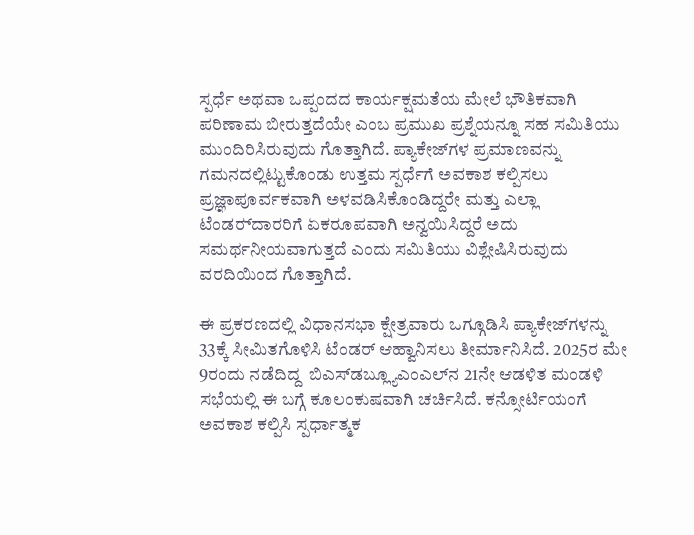ಸ್ಪರ್ಧೆ ಅಥವಾ ಒಪ್ಪಂದದ ಕಾರ್ಯಕ್ಷಮತೆಯ ಮೇಲೆ ಭೌತಿಕವಾಗಿ ಪರಿಣಾಮ ಬೀರುತ್ತದೆಯೇ ಎಂಬ ಪ್ರಮುಖ ಪ್ರಶ್ನೆಯನ್ನೂ ಸಹ ಸಮಿತಿಯು ಮುಂದಿರಿಸಿರುವುದು ಗೊತ್ತಾಗಿದೆ. ಪ್ಯಾಕೇಜ್‌ಗಳ ಪ್ರಮಾಣವನ್ನು ಗಮನದಲ್ಲಿಟ್ಟುಕೊಂಡು ಉತ್ತಮ ಸ್ಪರ್ಧೆಗೆ ಅವಕಾಶ ಕಲ್ಪಿಸಲು ಪ್ರಜ್ಞಾಪೂರ್ವಕವಾಗಿ ಅಳವಡಿಸಿಕೊಂಡಿದ್ದರೇ ಮತ್ತು ಎಲ್ಲಾ ಟೆಂಡರ್‍‌ದಾರರಿಗೆ ಏಕರೂಪವಾಗಿ ಅನ್ವಯಿಸಿದ್ದರೆ ಅದು ಸಮರ್ಥನೀಯವಾಗುತ್ತದೆ ಎಂದು ಸಮಿತಿಯು ವಿಶ್ಲೇಷಿಸಿರುವುದು ವರದಿಯಿಂದ ಗೊತ್ತಾಗಿದೆ.

ಈ ಪ್ರಕರಣದಲ್ಲಿ ವಿಧಾನಸಭಾ ಕ್ಷೇತ್ರವಾರು ಒಗ್ಗೂಡಿಸಿ ಪ್ಯಾಕೇಜ್‌ಗಳನ್ನು 33ಕ್ಕೆ ಸೀಮಿತಗೊಳಿಸಿ ಟೆಂಡರ್ ಆಹ್ವಾನಿಸಲು ತೀರ್ಮಾನಿಸಿದೆ. 2025ರ ಮೇ 9ರಂದು ನಡೆದಿದ್ದ  ಬಿಎಸ್‌ಡಬ್ಲ್ಯೂಎಂಎಲ್‌ನ 21ನೇ ಆಡಳಿತ ಮಂಡಳಿ ಸಭೆಯಲ್ಲಿ ಈ ಬಗ್ಗೆ ಕೂಲಂಕುಷವಾಗಿ ಚರ್ಚಿಸಿದೆ. ಕನ್ಸೋರ್ಟಿಯಂಗೆ ಅವಕಾಶ ಕಲ್ಪಿಸಿ ಸ್ಪರ್ಧಾತ್ಮಕ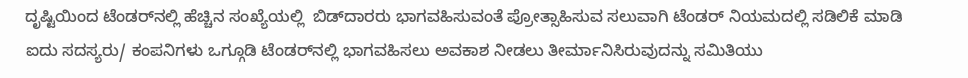ದೃಷ್ಟಿಯಿಂದ ಟೆಂಡರ್‍‌ನಲ್ಲಿ ಹೆಚ್ಚಿನ ಸಂಖ್ಯೆಯಲ್ಲಿ  ಬಿಡ್‌ದಾರರು ಭಾಗವಹಿಸುವಂತೆ ಪ್ರೋತ್ಸಾಹಿಸುವ ಸಲುವಾಗಿ ಟೆಂಡರ್ ನಿಯಮದಲ್ಲಿ ಸಡಿಲಿಕೆ ಮಾಡಿ ಐದು ಸದಸ್ಯರು/ ಕಂಪನಿಗಳು ಒಗ್ಗೂಡಿ ಟೆಂಡರ್‍‌ನಲ್ಲಿ ಭಾಗವಹಿಸಲು ಅವಕಾಶ ನೀಡಲು ತೀರ್ಮಾನಿಸಿರುವುದನ್ನು ಸಮಿತಿಯು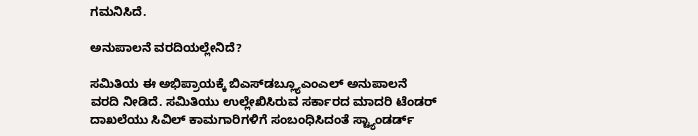ಗಮನಿಸಿದೆ.

ಅನುಪಾಲನೆ ವರದಿಯಲ್ಲೇನಿದೆ?

ಸಮಿತಿಯ ಈ ಅಭಿಪ್ರಾಯಕ್ಕೆ ಬಿಎಸ್‌ಡಬ್ಲ್ಯೂಎಂಎಲ್‌ ಅನುಪಾಲನೆ ವರದಿ ನೀಡಿದೆ. ಸಮಿತಿಯು ಉಲ್ಲೇಖಿಸಿರುವ ಸರ್ಕಾರದ ಮಾದರಿ ಟೆಂಡರ್ ದಾಖಲೆಯು ಸಿವಿಲ್‌ ಕಾಮಗಾರಿಗಳಿಗೆ ಸಂಬಂಧಿಸಿದಂತೆ ಸ್ಟ್ಯಾಂಡರ್ಡ್‌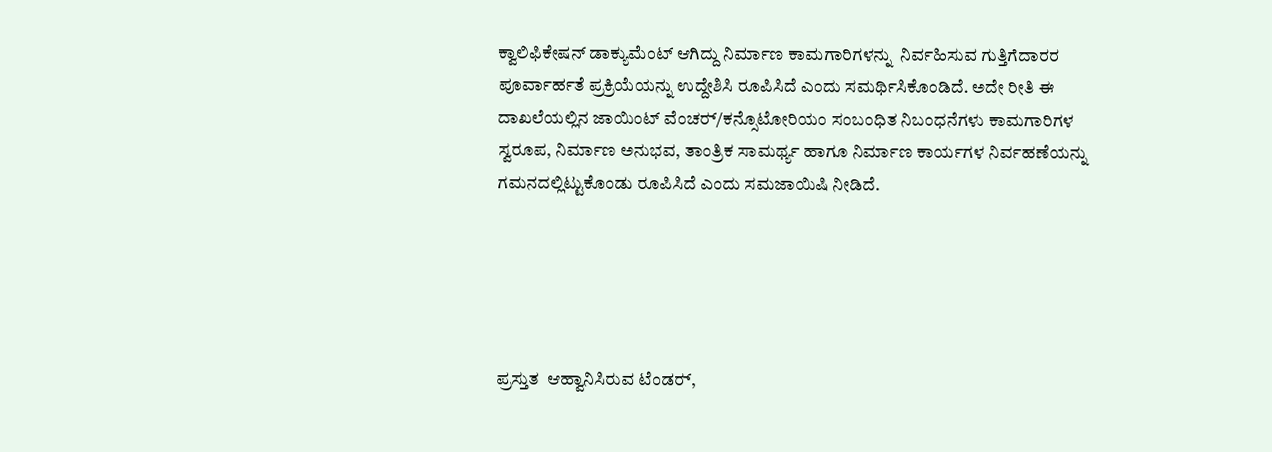ಕ್ವಾಲಿಫಿಕೇಷನ್ ಡಾಕ್ಯುಮೆಂಟ್‌ ಆಗಿದ್ದು ನಿರ್ಮಾಣ ಕಾಮಗಾರಿಗಳನ್ನು  ನಿರ್ವಹಿಸುವ ಗುತ್ತಿಗೆದಾರರ ಪೂರ್ವಾರ್ಹತೆ ಪ್ರಕ್ರಿಯೆಯನ್ನು ಉದ್ದೇಶಿಸಿ ರೂಪಿಸಿದೆ ಎಂದು ಸಮರ್ಥಿಸಿಕೊಂಡಿದೆ. ಅದೇ ರೀತಿ ಈ ದಾಖಲೆಯಲ್ಲಿನ ಜಾಯಿಂಟ್‌ ವೆಂಚರ್‍‌/ಕನ್ಸೊಟೋರಿಯಂ ಸಂಬಂಧಿತ ನಿಬಂಧನೆಗಳು ಕಾಮಗಾರಿಗಳ ಸ್ವರೂಪ, ನಿರ್ಮಾಣ ಅನುಭವ, ತಾಂತ್ರಿಕ ಸಾಮರ್ಥ್ಯ ಹಾಗೂ ನಿರ್ಮಾಣ ಕಾರ್ಯಗಳ ನಿರ್ವಹಣೆಯನ್ನು ಗಮನದಲ್ಲಿಟ್ಟುಕೊಂಡು ರೂಪಿಸಿದೆ ಎಂದು ಸಮಜಾಯಿಷಿ ನೀಡಿದೆ.





ಪ್ರಸ್ತುತ  ಆಹ್ವಾನಿಸಿರುವ ಟೆಂಡರ್‍‌,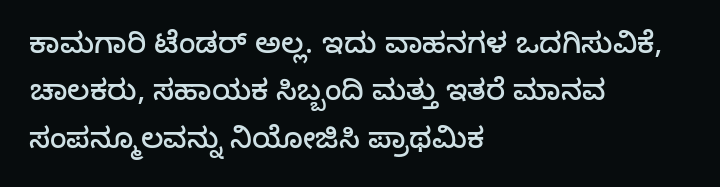ಕಾಮಗಾರಿ ಟೆಂಡರ್ ಅಲ್ಲ. ಇದು ವಾಹನಗಳ ಒದಗಿಸುವಿಕೆ, ಚಾಲಕರು, ಸಹಾಯಕ ಸಿಬ್ಬಂದಿ ಮತ್ತು ಇತರೆ ಮಾನವ ಸಂಪನ್ಮೂಲವನ್ನು ನಿಯೋಜಿಸಿ ಪ್ರಾಥಮಿಕ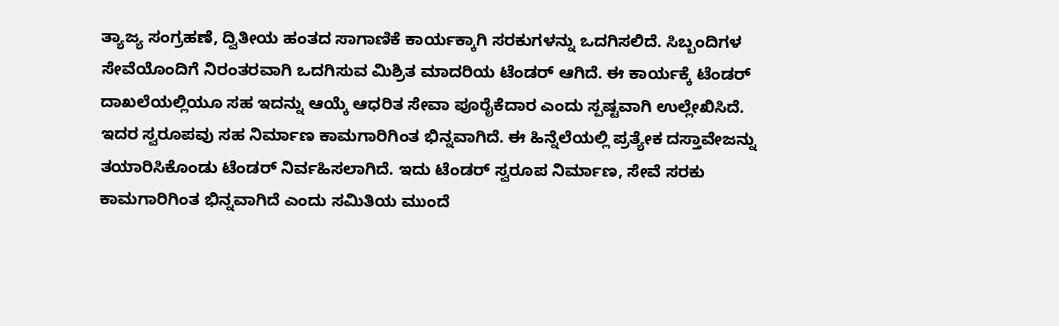ತ್ಯಾಜ್ಯ ಸಂಗ್ರಹಣೆ, ದ್ವಿತೀಯ ಹಂತದ ಸಾಗಾಣಿಕೆ ಕಾರ್ಯಕ್ಕಾಗಿ ಸರಕುಗಳನ್ನು ಒದಗಿಸಲಿದೆ. ಸಿಬ್ಬಂದಿಗಳ ಸೇವೆಯೊಂದಿಗೆ ನಿರಂತರವಾಗಿ ಒದಗಿಸುವ ಮಿಶ್ರಿತ ಮಾದರಿಯ ಟೆಂಡರ್ ಆಗಿದೆ. ಈ ಕಾರ್ಯಕ್ಕೆ ಟೆಂಡರ್ ದಾಖಲೆಯಲ್ಲಿಯೂ ಸಹ ಇದನ್ನು ಆಯ್ಕೆ ಆಧರಿತ ಸೇವಾ ಪೂರೈಕೆದಾರ ಎಂದು ಸ್ಪಷ್ಟವಾಗಿ ಉಲ್ಲೇಖಿಸಿದೆ. ಇದರ ಸ್ವರೂಪವು ಸಹ ನಿರ್ಮಾಣ ಕಾಮಗಾರಿಗಿಂತ ಭಿನ್ನವಾಗಿದೆ. ಈ ಹಿನ್ನೆಲೆಯಲ್ಲಿ ಪ್ರತ್ಯೇಕ ದಸ್ತಾವೇಜನ್ನು ತಯಾರಿಸಿಕೊಂಡು ಟೆಂಡರ್ ನಿರ್ವಹಿಸಲಾಗಿದೆ. ಇದು ಟೆಂಡರ್ ಸ್ವರೂಪ ನಿರ್ಮಾಣ, ಸೇವೆ ಸರಕು ಕಾಮಗಾರಿಗಿಂತ ಭಿನ್ನವಾಗಿದೆ ಎಂದು ಸಮಿತಿಯ ಮುಂದೆ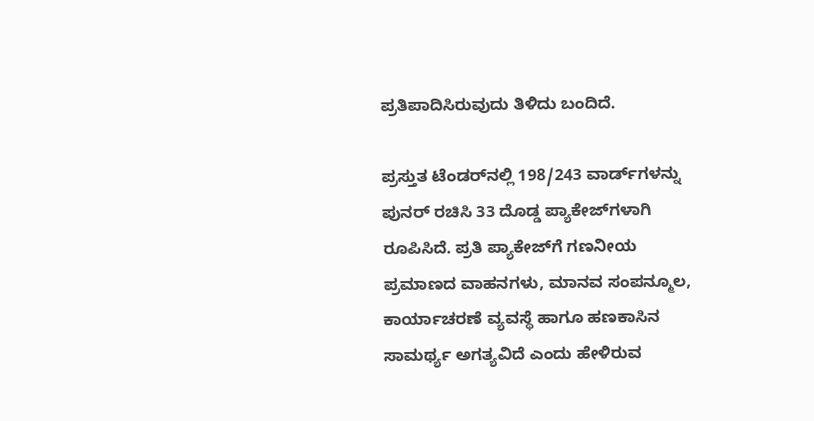ಪ್ರತಿಪಾದಿಸಿರುವುದು ತಿಳಿದು ಬಂದಿದೆ.

ಪ್ರಸ್ತುತ ಟೆಂಡರ್‍‌ನಲ್ಲಿ 198/243 ವಾರ್ಡ್‌ಗಳನ್ನು ಪುನರ್ ರಚಿಸಿ 33 ದೊಡ್ಡ ಪ್ಯಾಕೇಜ್‌ಗಳಾಗಿ ರೂಪಿಸಿದೆ. ಪ್ರತಿ ಪ್ಯಾಕೇಜ್‌ಗೆ ಗಣನೀಯ ಪ್ರಮಾಣದ ವಾಹನಗಳು, ಮಾನವ ಸಂಪನ್ಮೂಲ, ಕಾರ್ಯಾಚರಣೆ ವ್ಯವಸ್ಥೆ ಹಾಗೂ ಹಣಕಾಸಿನ ಸಾಮರ್ಥ್ಯ ಅಗತ್ಯವಿದೆ ಎಂದು ಹೇಳಿರುವ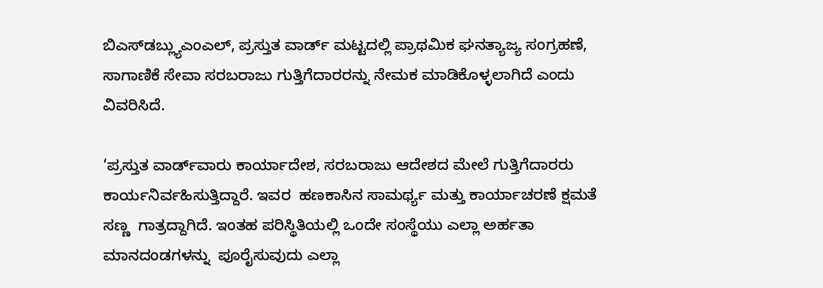ಬಿಎಸ್‌ಡಬ್ಲ್ಯುಎಂಎಲ್‌, ಪ್ರಸ್ತುತ ವಾರ್ಡ್‌ ಮಟ್ಟದಲ್ಲಿ ಪ್ರಾಥಮಿಕ ಘನತ್ಯಾಜ್ಯ ಸಂಗ್ರಹಣೆ, ಸಾಗಾಣಿಕೆ ಸೇವಾ ಸರಬರಾಜು ಗುತ್ತಿಗೆದಾರರನ್ನು ನೇಮಕ ಮಾಡಿಕೊಳ್ಳಲಾಗಿದೆ ಎಂದು ವಿವರಿಸಿದೆ.

‘ಪ್ರಸ್ತುತ ವಾರ್ಡ್‌ವಾರು ಕಾರ್ಯಾದೇಶ, ಸರಬರಾಜು ಆದೇಶದ ಮೇಲೆ ಗುತ್ತಿಗೆದಾರರು ಕಾರ್ಯನಿರ್ವಹಿಸುತ್ತಿದ್ದಾರೆ. ಇವರ  ಹಣಕಾಸಿನ ಸಾಮರ್ಥ್ಯ ಮತ್ತು ಕಾರ್ಯಾಚರಣೆ ಕ್ಷಮತೆ ಸಣ್ಣ  ಗಾತ್ರದ್ದಾಗಿದೆ. ಇಂತಹ ಪರಿಸ್ಥಿತಿಯಲ್ಲಿ ಒಂದೇ ಸಂಸ್ಥೆಯು ಎಲ್ಲಾ ಅರ್ಹತಾ ಮಾನದಂಡಗಳನ್ನು  ಪೂರೈಸುವುದು ಎಲ್ಲಾ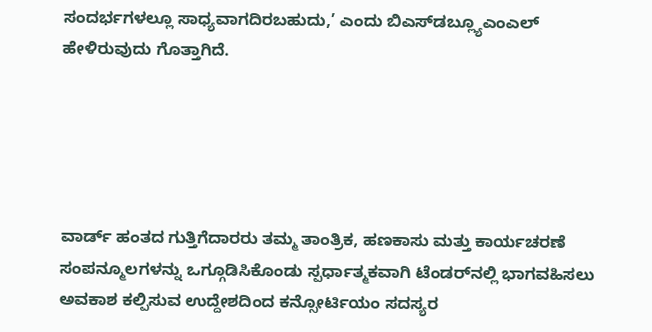ಸಂದರ್ಭಗಳಲ್ಲೂ ಸಾಧ್ಯವಾಗದಿರಬಹುದು,’ ಎಂದು ಬಿಎಸ್‌ಡಬ್ಲ್ಯೂಎಂಎಲ್‌ ಹೇಳಿರುವುದು ಗೊತ್ತಾಗಿದೆ.





ವಾರ್ಡ್‌ ಹಂತದ ಗುತ್ತಿಗೆದಾರರು ತಮ್ಮ ತಾಂತ್ರಿಕ, ಹಣಕಾಸು ಮತ್ತು ಕಾರ್ಯಚರಣೆ ಸಂಪನ್ಮೂಲಗಳನ್ನು ಒಗ್ಗೂಡಿಸಿಕೊಂಡು ಸ್ಪರ್ಧಾತ್ಮಕವಾಗಿ ಟೆಂಡರ್‍‌ನಲ್ಲಿ ಭಾಗವಹಿಸಲು ಅವಕಾಶ ಕಲ್ಪಿಸುವ ಉದ್ದೇಶದಿಂದ ಕನ್ಸೋರ್ಟಿಯಂ ಸದಸ್ಯರ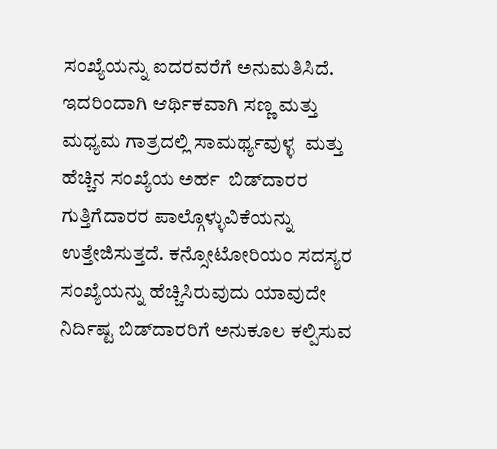ಸಂಖ್ಯೆಯನ್ನು ಐದರವರೆಗೆ ಅನುಮತಿಸಿದೆ. ಇದರಿಂದಾಗಿ ಆರ್ಥಿಕವಾಗಿ ಸಣ್ಣ ಮತ್ತು ಮಧ್ಯಮ ಗಾತ್ರದಲ್ಲಿ ಸಾಮರ್ಥ್ಯವುಳ್ಳ  ಮತ್ತು ಹೆಚ್ಚಿನ ಸಂಖ್ಯೆಯ ಅರ್ಹ  ಬಿಡ್‌ದಾರರ ಗುತ್ತಿಗೆದಾರರ ಪಾಲ್ಗೊಳ್ಳುವಿಕೆಯನ್ನು ಉತ್ತೇಜಿಸುತ್ತದೆ. ಕನ್ಸೋಟೋರಿಯಂ ಸದಸ್ಯರ ಸಂಖ್ಯೆಯನ್ನು ಹೆಚ್ಚಿಸಿರುವುದು ಯಾವುದೇ ನಿರ್ದಿಷ್ಟ ಬಿಡ್‌ದಾರರಿಗೆ ಅನುಕೂಲ ಕಲ್ಪಿಸುವ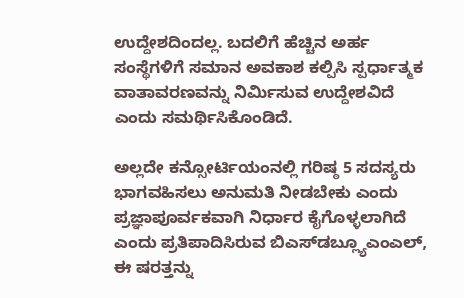ಉದ್ದೇಶದಿಂದಲ್ಲ. ಬದಲಿಗೆ ಹೆಚ್ಚಿನ ಅರ್ಹ ಸಂಸ್ಥೆಗಳಿಗೆ ಸಮಾನ ಅವಕಾಶ ಕಲ್ಪಿಸಿ ಸ್ಪರ್ಧಾತ್ಮಕ ವಾತಾವರಣವನ್ನು ನಿರ್ಮಿಸುವ ಉದ್ದೇಶವಿದೆ ಎಂದು ಸಮರ್ಥಿಸಿಕೊಂಡಿದೆ.

ಅಲ್ಲದೇ ಕನ್ಸೋರ್ಟಿಯಂನಲ್ಲಿ ಗರಿಷ್ಠ 5 ಸದಸ್ಯರು ಭಾಗವಹಿಸಲು ಅನುಮತಿ ನೀಡಬೇಕು ಎಂದು ಪ್ರಜ್ಞಾಪೂರ್ವಕವಾಗಿ ನಿರ್ಧಾರ ಕೈಗೊಳ್ಳಲಾಗಿದೆ ಎಂದು ಪ್ರತಿಪಾದಿಸಿರುವ ಬಿಎಸ್‌ಡಬ್ಲ್ಯೂಎಂಎಲ್‌, ಈ ಷರತ್ತನ್ನು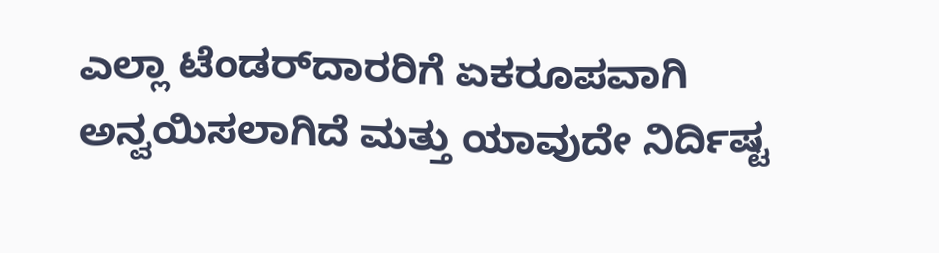ಎಲ್ಲಾ ಟೆಂಡರ್‍‌ದಾರರಿಗೆ ಏಕರೂಪವಾಗಿ ಅನ್ವಯಿಸಲಾಗಿದೆ ಮತ್ತು ಯಾವುದೇ ನಿರ್ದಿಷ್ಟ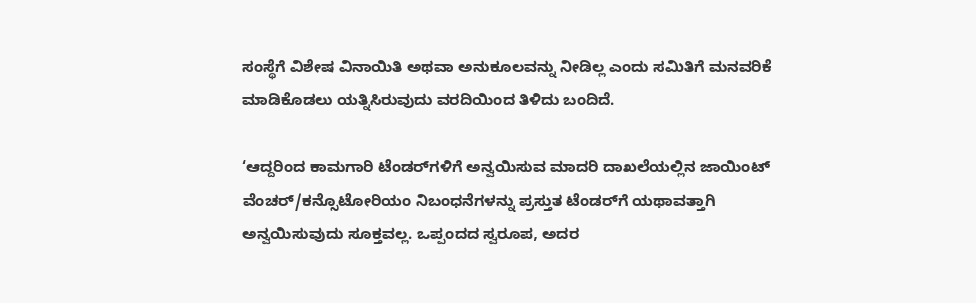ಸಂಸ್ಥೆಗೆ ವಿಶೇಷ ವಿನಾಯಿತಿ ಅಥವಾ ಅನುಕೂಲವನ್ನು ನೀಡಿಲ್ಲ ಎಂದು ಸಮಿತಿಗೆ ಮನವರಿಕೆ ಮಾಡಿಕೊಡಲು ಯತ್ನಿಸಿರುವುದು ವರದಿಯಿಂದ ತಿಳಿದು ಬಂದಿದೆ.

‘ಆದ್ದರಿಂದ ಕಾಮಗಾರಿ ಟೆಂಡರ್‍‌ಗಳಿಗೆ ಅನ್ವಯಿಸುವ ಮಾದರಿ ದಾಖಲೆಯಲ್ಲಿನ ಜಾಯಿಂಟ್‌ ವೆಂಚರ್/ಕನ್ಸೊಟೋರಿಯಂ ನಿಬಂಧನೆಗಳನ್ನು ಪ್ರಸ್ತುತ ಟೆಂಡರ್‍‌ಗೆ ಯಥಾವತ್ತಾಗಿ ಅನ್ವಯಿಸುವುದು ಸೂಕ್ತವಲ್ಲ. ಒಪ್ಪಂದದ ಸ್ವರೂಪ, ಅದರ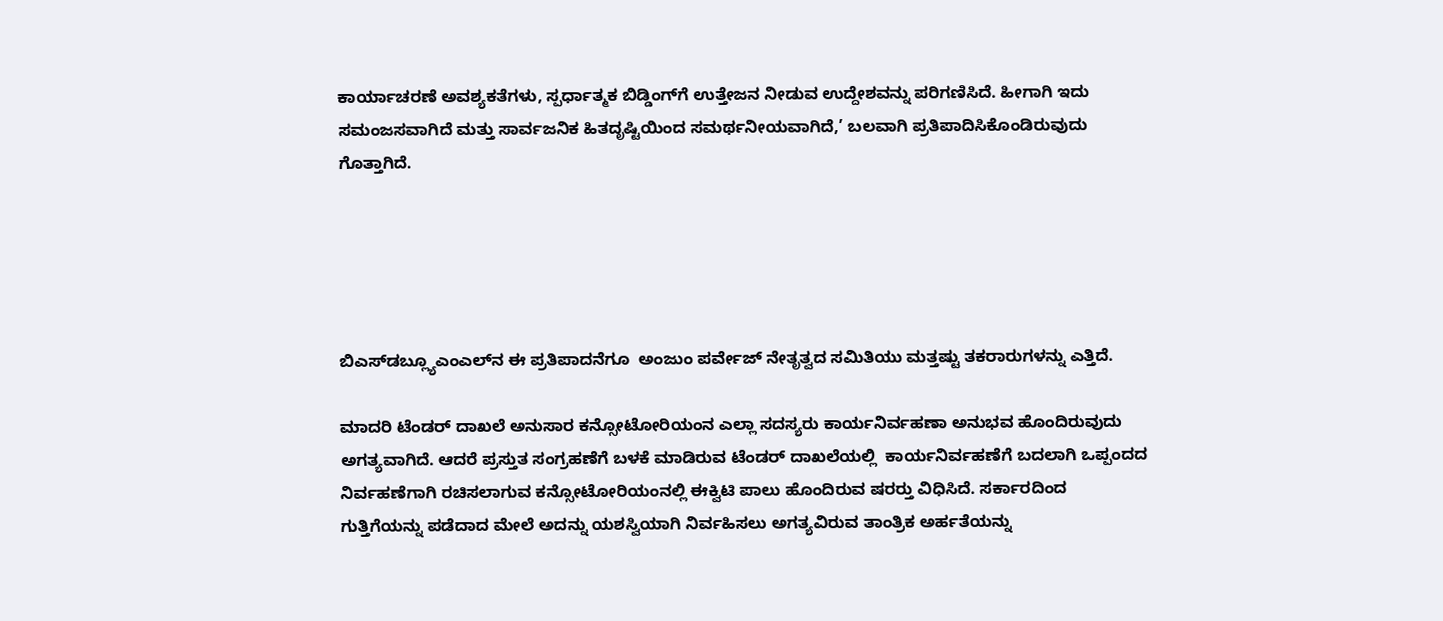ಕಾರ್ಯಾಚರಣೆ ಅವಶ್ಯಕತೆಗಳು, ಸ್ಪರ್ಧಾತ್ಮಕ ಬಿಡ್ಡಿಂಗ್‌ಗೆ ಉತ್ತೇಜನ ನೀಡುವ ಉದ್ದೇಶವನ್ನು ಪರಿಗಣಿಸಿದೆ. ಹೀಗಾಗಿ ಇದು ಸಮಂಜಸವಾಗಿದೆ ಮತ್ತು ಸಾರ್ವಜನಿಕ ಹಿತದೃಷ್ಟಿಯಿಂದ ಸಮರ್ಥನೀಯವಾಗಿದೆ,’ ಬಲವಾಗಿ ಪ್ರತಿಪಾದಿಸಿಕೊಂಡಿರುವುದು ಗೊತ್ತಾಗಿದೆ.





ಬಿಎಸ್‌ಡಬ್ಲ್ಯೂಎಂಎಲ್‌ನ ಈ ಪ್ರತಿಪಾದನೆಗೂ  ಅಂಜುಂ ಪರ್ವೇಜ್‌ ನೇತೃತ್ವದ ಸಮಿತಿಯು ಮತ್ತಷ್ಟು ತಕರಾರುಗಳನ್ನು ಎತ್ತಿದೆ.

ಮಾದರಿ ಟೆಂಡರ್ ದಾಖಲೆ ಅನುಸಾರ ಕನ್ಸೋಟೋರಿಯಂನ ಎಲ್ಲಾ ಸದಸ್ಯರು ಕಾರ್ಯನಿರ್ವಹಣಾ ಅನುಭವ ಹೊಂದಿರುವುದು ಅಗತ್ಯವಾಗಿದೆ. ಆದರೆ ಪ್ರಸ್ತುತ ಸಂಗ್ರಹಣೆಗೆ ಬಳಕೆ ಮಾಡಿರುವ ಟೆಂಡರ್ ದಾಖಲೆಯಲ್ಲಿ  ಕಾರ್ಯನಿರ್ವಹಣೆಗೆ ಬದಲಾಗಿ ಒಪ್ಪಂದದ ನಿರ್ವಹಣೆಗಾಗಿ ರಚಿಸಲಾಗುವ ಕನ್ಸೋಟೋರಿಯಂನಲ್ಲಿ ಈಕ್ವಿಟಿ ಪಾಲು ಹೊಂದಿರುವ ಷರರ್‍ತು ವಿಧಿಸಿದೆ. ಸರ್ಕಾರದಿಂದ ಗುತ್ತಿಗೆಯನ್ನು ಪಡೆದಾದ ಮೇಲೆ ಅದನ್ನು ಯಶಸ್ವಿಯಾಗಿ ನಿರ್ವಹಿಸಲು ಅಗತ್ಯವಿರುವ ತಾಂತ್ರಿಕ ಅರ್ಹತೆಯನ್ನು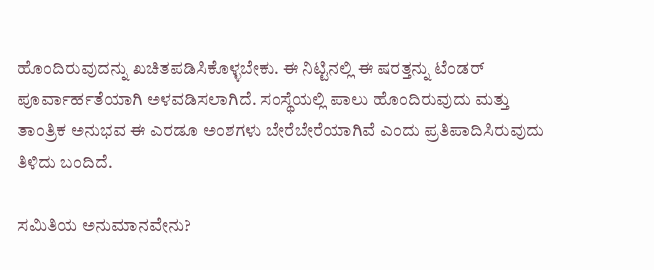ಹೊಂದಿರುವುದನ್ನು ಖಚಿತಪಡಿಸಿಕೊಳ್ಳಬೇಕು. ಈ ನಿಟ್ಟಿನಲ್ಲಿ ಈ ಷರತ್ತನ್ನು ಟೆಂಡರ್ ಪೂರ್ವಾರ್ಹತೆಯಾಗಿ ಅಳವಡಿಸಲಾಗಿದೆ. ಸಂಸ್ಥೆಯಲ್ಲಿ ಪಾಲು ಹೊಂದಿರುವುದು ಮತ್ತು ತಾಂತ್ರಿಕ ಅನುಭವ ಈ ಎರಡೂ ಅಂಶಗಳು ಬೇರೆಬೇರೆಯಾಗಿವೆ ಎಂದು ಪ್ರತಿಪಾದಿಸಿರುವುದು ತಿಳಿದು ಬಂದಿದೆ.

ಸಮಿತಿಯ ಅನುಮಾನವೇನು?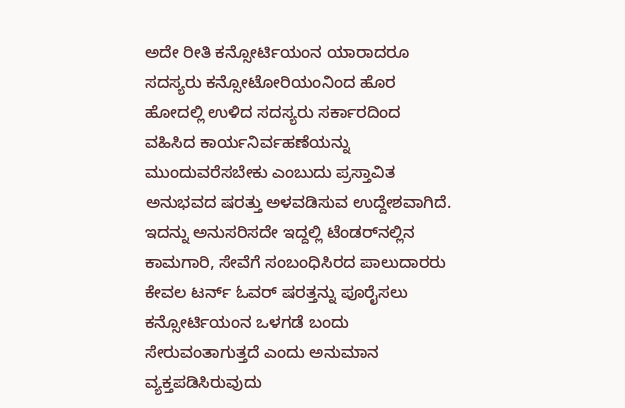ಅದೇ ರೀತಿ ಕನ್ಸೋರ್ಟಿಯಂನ ಯಾರಾದರೂ ಸದಸ್ಯರು ಕನ್ಸೋಟೋರಿಯಂನಿಂದ ಹೊರ ಹೋದಲ್ಲಿ ಉಳಿದ ಸದಸ್ಯರು ಸರ್ಕಾರದಿಂದ ವಹಿಸಿದ ಕಾರ್ಯನಿರ್ವಹಣೆಯನ್ನು ಮುಂದುವರೆಸಬೇಕು ಎಂಬುದು ಪ್ರಸ್ತಾವಿತ ಅನುಭವದ ಷರತ್ತು ಅಳವಡಿಸುವ ಉದ್ದೇಶವಾಗಿದೆ. ಇದನ್ನು ಅನುಸರಿಸದೇ ಇದ್ದಲ್ಲಿ ಟೆಂಡರ್‍‌ನಲ್ಲಿನ ಕಾಮಗಾರಿ, ಸೇವೆಗೆ ಸಂಬಂಧಿಸಿರದ ಪಾಲುದಾರರು ಕೇವಲ ಟರ್ನ್ ಓವರ್ ಷರತ್ತನ್ನು ಪೂರೈಸಲು ಕನ್ಸೋರ್ಟಿಯಂನ ಒಳಗಡೆ ಬಂದು ಸೇರುವಂತಾಗುತ್ತದೆ ಎಂದು ಅನುಮಾನ ವ್ಯಕ್ತಪಡಿಸಿರುವುದು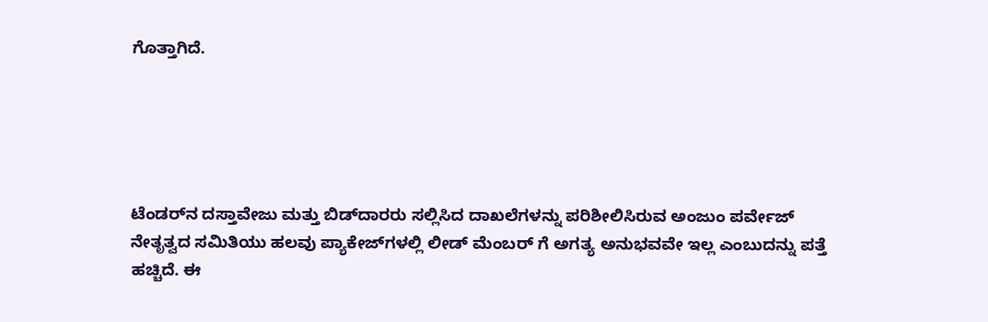ಗೊತ್ತಾಗಿದೆ.





ಟೆಂಡರ್‍‌ನ ದಸ್ತಾವೇಜು ಮತ್ತು ಬಿಡ್‌ದಾರರು ಸಲ್ಲಿಸಿದ ದಾಖಲೆಗಳನ್ನು ಪರಿಶೀಲಿಸಿರುವ ಅಂಜುಂ ಪರ್ವೇಜ್ ನೇತೃತ್ವದ ಸಮಿತಿಯು ಹಲವು ಪ್ಯಾಕೇಜ್‌ಗಳಲ್ಲಿ ಲೀಡ್‌ ಮೆಂಬರ್‍‌ ಗೆ ಅಗತ್ಯ ಅನುಭವವೇ ಇಲ್ಲ ಎಂಬುದನ್ನು ಪತ್ತೆ ಹಚ್ಚಿದೆ. ಈ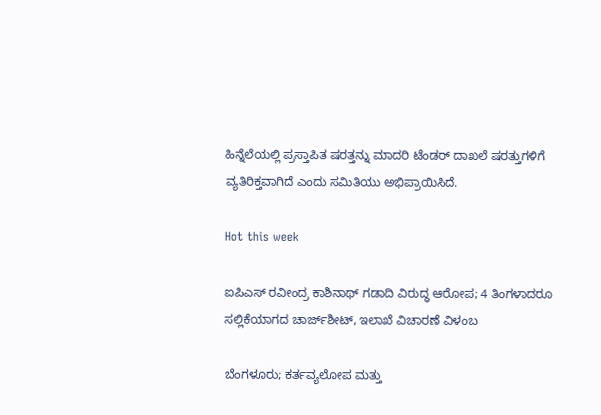ಹಿನ್ನೆಲೆಯಲ್ಲಿ ಪ್ರಸ್ತಾಪಿತ ಷರತ್ತನ್ನು ಮಾದರಿ ಟೆಂಡರ್ ದಾಖಲೆ ಷರತ್ತುಗಳಿಗೆ ವ್ಯತಿರಿಕ್ತವಾಗಿದೆ ಎಂದು ಸಮಿತಿಯು ಅಭಿಪ್ರಾಯಿಸಿದೆ.

Hot this week

ಐಪಿಎಸ್ ರವೀಂದ್ರ ಕಾಶಿನಾಥ್ ಗಡಾದಿ ವಿರುದ್ಧ ಆರೋಪ; 4 ತಿಂಗಳಾದರೂ ಸಲ್ಲಿಕೆಯಾಗದ ಚಾರ್ಜ್‌ಶೀಟ್‌, ಇಲಾಖೆ ವಿಚಾರಣೆ ವಿಳಂಬ

ಬೆಂಗಳೂರು; ಕರ್ತವ್ಯಲೋಪ ಮತ್ತು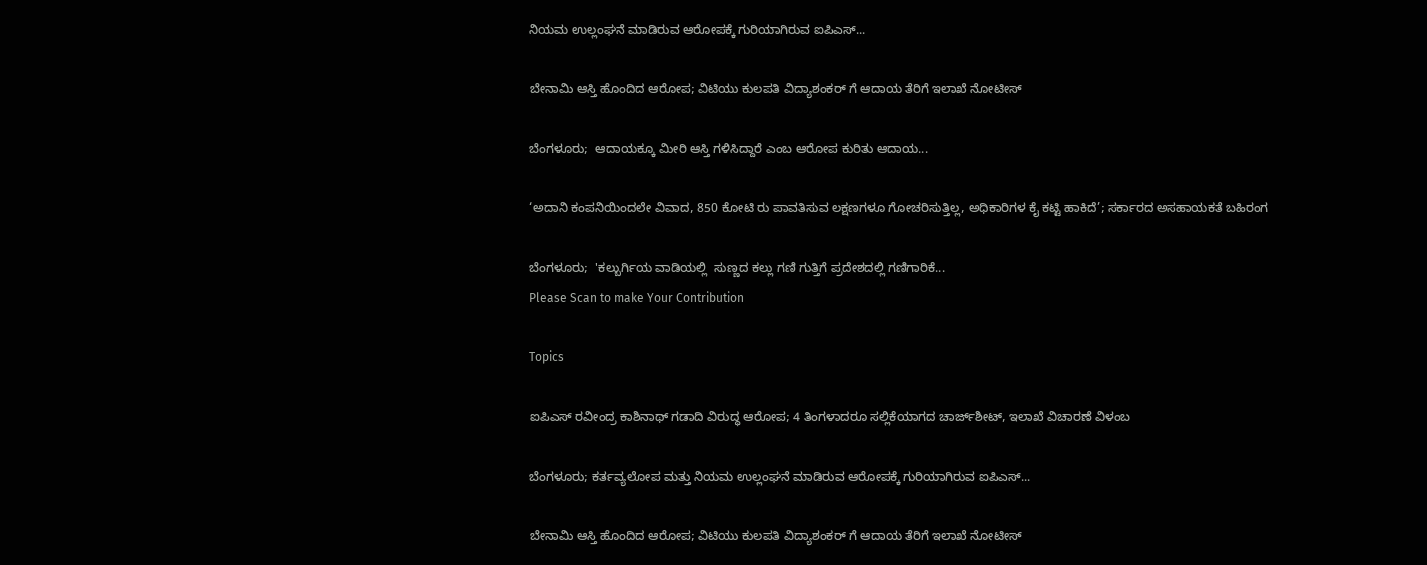ನಿಯಮ ಉಲ್ಲಂಘನೆ ಮಾಡಿರುವ ಆರೋಪಕ್ಕೆ ಗುರಿಯಾಗಿರುವ ಐಪಿಎಸ್...

ಬೇನಾಮಿ ಆಸ್ತಿ ಹೊಂದಿದ ಆರೋಪ; ವಿಟಿಯು ಕುಲಪತಿ ವಿದ್ಯಾಶಂಕರ್ ಗೆ ಆದಾಯ ತೆರಿಗೆ ಇಲಾಖೆ ನೋಟೀಸ್‌

ಬೆಂಗಳೂರು;  ಆದಾಯಕ್ಕೂ ಮೀರಿ ಆಸ್ತಿ ಗಳಿಸಿದ್ದಾರೆ ಎಂಬ ಆರೋಪ ಕುರಿತು ಆದಾಯ...

‘ಅದಾನಿ ಕಂಪನಿಯಿಂದಲೇ ವಿವಾದ, 850 ಕೋಟಿ ರು ಪಾವತಿಸುವ ಲಕ್ಷಣಗಳೂ ಗೋಚರಿಸುತ್ತಿಲ್ಲ, ಅಧಿಕಾರಿಗಳ ಕೈ ಕಟ್ಟಿ ಹಾಕಿದೆ’; ಸರ್ಕಾರದ ಅಸಹಾಯಕತೆ ಬಹಿರಂಗ

ಬೆಂಗಳೂರು;  'ಕಲ್ಬುರ್ಗಿಯ ವಾಡಿಯಲ್ಲಿ  ಸುಣ್ಣದ ಕಲ್ಲು ಗಣಿ ಗುತ್ತಿಗೆ ಪ್ರದೇಶದಲ್ಲಿ ಗಣಿಗಾರಿಕೆ...
Please Scan to make Your Contribution

Topics

ಐಪಿಎಸ್ ರವೀಂದ್ರ ಕಾಶಿನಾಥ್ ಗಡಾದಿ ವಿರುದ್ಧ ಆರೋಪ; 4 ತಿಂಗಳಾದರೂ ಸಲ್ಲಿಕೆಯಾಗದ ಚಾರ್ಜ್‌ಶೀಟ್‌, ಇಲಾಖೆ ವಿಚಾರಣೆ ವಿಳಂಬ

ಬೆಂಗಳೂರು; ಕರ್ತವ್ಯಲೋಪ ಮತ್ತು ನಿಯಮ ಉಲ್ಲಂಘನೆ ಮಾಡಿರುವ ಆರೋಪಕ್ಕೆ ಗುರಿಯಾಗಿರುವ ಐಪಿಎಸ್...

ಬೇನಾಮಿ ಆಸ್ತಿ ಹೊಂದಿದ ಆರೋಪ; ವಿಟಿಯು ಕುಲಪತಿ ವಿದ್ಯಾಶಂಕರ್ ಗೆ ಆದಾಯ ತೆರಿಗೆ ಇಲಾಖೆ ನೋಟೀಸ್‌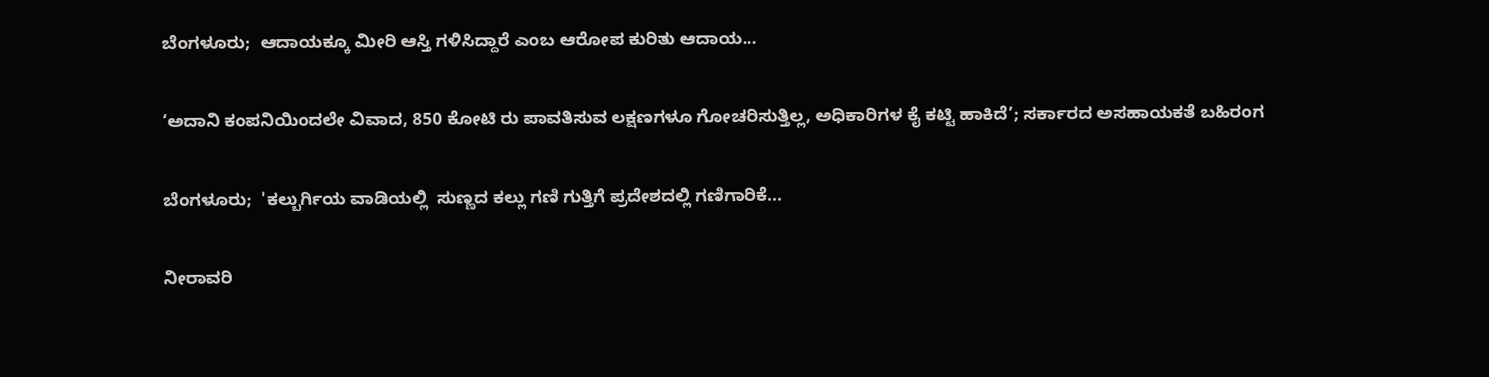ಬೆಂಗಳೂರು;  ಆದಾಯಕ್ಕೂ ಮೀರಿ ಆಸ್ತಿ ಗಳಿಸಿದ್ದಾರೆ ಎಂಬ ಆರೋಪ ಕುರಿತು ಆದಾಯ...

‘ಅದಾನಿ ಕಂಪನಿಯಿಂದಲೇ ವಿವಾದ, 850 ಕೋಟಿ ರು ಪಾವತಿಸುವ ಲಕ್ಷಣಗಳೂ ಗೋಚರಿಸುತ್ತಿಲ್ಲ, ಅಧಿಕಾರಿಗಳ ಕೈ ಕಟ್ಟಿ ಹಾಕಿದೆ’; ಸರ್ಕಾರದ ಅಸಹಾಯಕತೆ ಬಹಿರಂಗ

ಬೆಂಗಳೂರು;  'ಕಲ್ಬುರ್ಗಿಯ ವಾಡಿಯಲ್ಲಿ  ಸುಣ್ಣದ ಕಲ್ಲು ಗಣಿ ಗುತ್ತಿಗೆ ಪ್ರದೇಶದಲ್ಲಿ ಗಣಿಗಾರಿಕೆ...

ನೀರಾವರಿ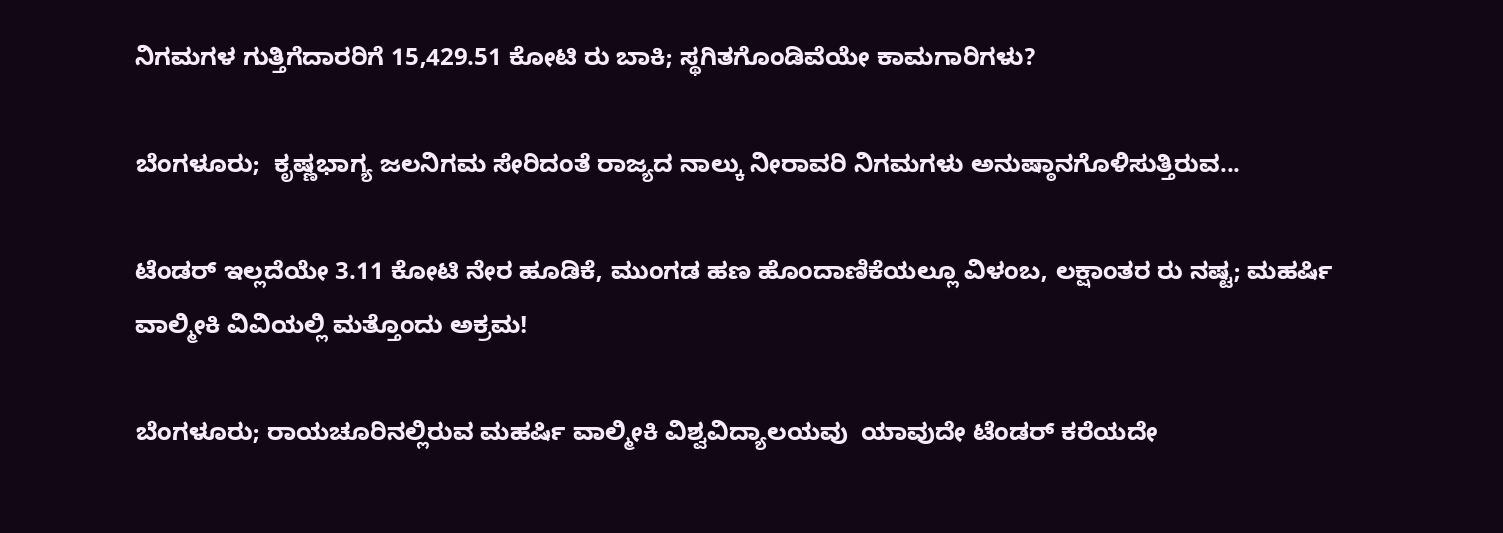ನಿಗಮಗಳ ಗುತ್ತಿಗೆದಾರರಿಗೆ 15,429.51 ಕೋಟಿ ರು ಬಾಕಿ; ಸ್ಥಗಿತಗೊಂಡಿವೆಯೇ ಕಾಮಗಾರಿಗಳು?

ಬೆಂಗಳೂರು;  ಕೃಷ್ಣಭಾಗ್ಯ ಜಲನಿಗಮ ಸೇರಿದಂತೆ ರಾಜ್ಯದ ನಾಲ್ಕು ನೀರಾವರಿ ನಿಗಮಗಳು ಅನುಷ್ಠಾನಗೊಳಿಸುತ್ತಿರುವ...

ಟೆಂಡರ್ ಇಲ್ಲದೆಯೇ 3.11 ಕೋಟಿ ನೇರ ಹೂಡಿಕೆ, ಮುಂಗಡ ಹಣ ಹೊಂದಾಣಿಕೆಯಲ್ಲೂ ವಿಳಂಬ, ಲಕ್ಷಾಂತರ ರು ನಷ್ಟ; ಮಹರ್ಷಿ ವಾಲ್ಮೀಕಿ ವಿವಿಯಲ್ಲಿ ಮತ್ತೊಂದು ಅಕ್ರಮ!

ಬೆಂಗಳೂರು; ರಾಯಚೂರಿನಲ್ಲಿರುವ ಮಹರ್ಷಿ ವಾಲ್ಮೀಕಿ ವಿಶ್ವವಿದ್ಯಾಲಯವು  ಯಾವುದೇ ಟೆಂಡರ್‍‌ ಕರೆಯದೇ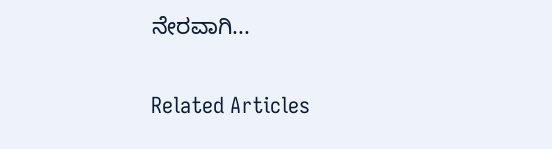ನೇರವಾಗಿ...

Related Articles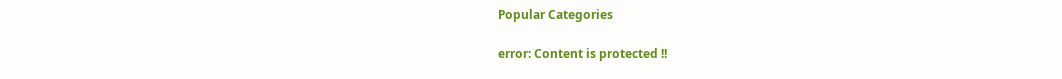Popular Categories

error: Content is protected !!